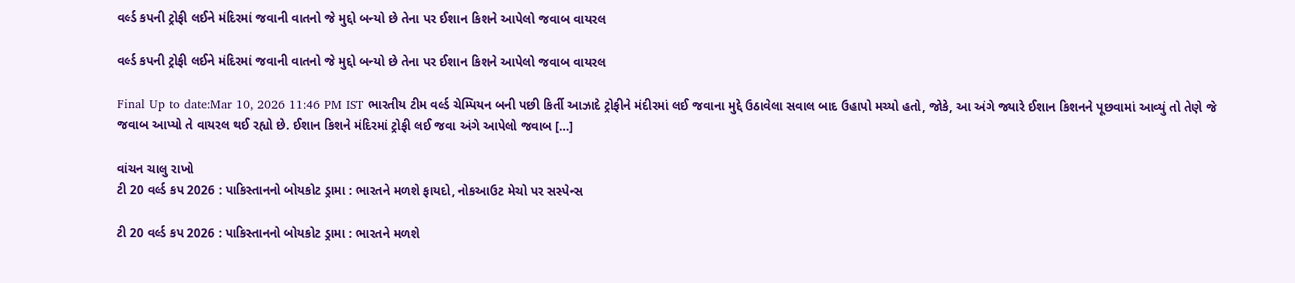વર્લ્ડ કપની ટ્રોફી લઈને મંદિરમાં જવાની વાતનો જે મુદ્દો બન્યો છે તેના પર ઈશાન કિશને આપેલો જવાબ વાયરલ

વર્લ્ડ કપની ટ્રોફી લઈને મંદિરમાં જવાની વાતનો જે મુદ્દો બન્યો છે તેના પર ઈશાન કિશને આપેલો જવાબ વાયરલ

Final Up to date:Mar 10, 2026 11:46 PM IST ભારતીય ટીમ વર્લ્ડ ચેમ્પિયન બની પછી કિર્તી આઝાદે ટ્રોફીને મંદીરમાં લઈ જવાના મુદ્દે ઉઠાવેલા સવાલ બાદ ઉહાપો મચ્યો હતો, જોકે, આ અંગે જ્યારે ઈશાન કિશનને પૂછવામાં આવ્યું તો તેણે જે જવાબ આપ્યો તે વાયરલ થઈ રહ્યો છે. ઈશાન કિશને મંદિરમાં ટ્રોફી લઈ જવા અંગે આપેલો જવાબ […]

વાંચન ચાલુ રાખો
ટી 20 વર્લ્ડ કપ 2026 : પાકિસ્તાનનો બોયકોટ ડ્રામા : ભારતને મળશે ફાયદો, નોકઆઉટ મેચો પર સસ્પેન્સ

ટી 20 વર્લ્ડ કપ 2026 : પાકિસ્તાનનો બોયકોટ ડ્રામા : ભારતને મળશે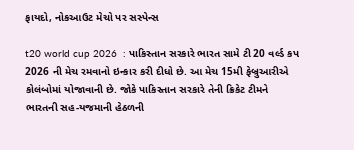ફાયદો, નોકઆઉટ મેચો પર સસ્પેન્સ

t20 world cup 2026  : પાકિસ્તાન સરકારે ભારત સામે ટી 20 વર્લ્ડ કપ 2026 ની મેચ રમવાનો ઇન્કાર કરી દીધો છે. આ મેચ 15મી ફેબ્રુઆરીએ કોલંબોમાં યોજાવાની છે. જોકે પાકિસ્તાન સરકારે તેની ક્રિકેટ ટીમને ભારતની સહ-યજમાની હેઠળની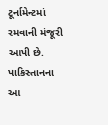ટૂર્નામેન્ટમાં રમવાની મંજૂરી આપી છે. પાકિસ્તાનના આ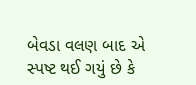બેવડા વલણ બાદ એ સ્પષ્ટ થઈ ગયું છે કે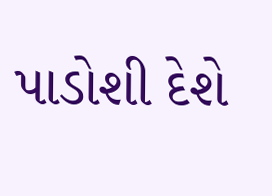પાડોશી દેશે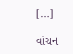[…]

વાંચન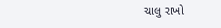ચાલુ રાખો